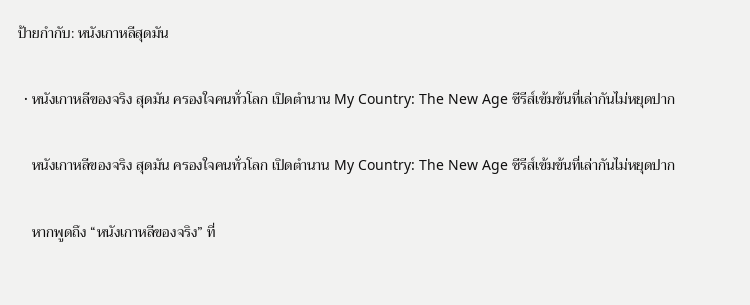ป้ายกำกับ: หนังเกาหลีสุดมัน

  • หนังเกาหลีของจริง สุดมัน ครองใจคนทั่วโลก เปิดตำนาน My Country: The New Age ซีรีส์เข้มข้นที่เล่ากันไม่หยุดปาก

    หนังเกาหลีของจริง สุดมัน ครองใจคนทั่วโลก เปิดตำนาน My Country: The New Age ซีรีส์เข้มข้นที่เล่ากันไม่หยุดปาก

    หากพูดถึง “หนังเกาหลีของจริง” ที่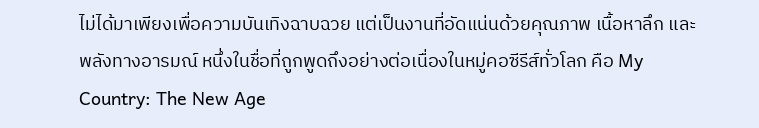ไม่ได้มาเพียงเพื่อความบันเทิงฉาบฉวย แต่เป็นงานที่อัดแน่นด้วยคุณภาพ เนื้อหาลึก และพลังทางอารมณ์ หนึ่งในชื่อที่ถูกพูดถึงอย่างต่อเนื่องในหมู่คอซีรีส์ทั่วโลก คือ My Country: The New Age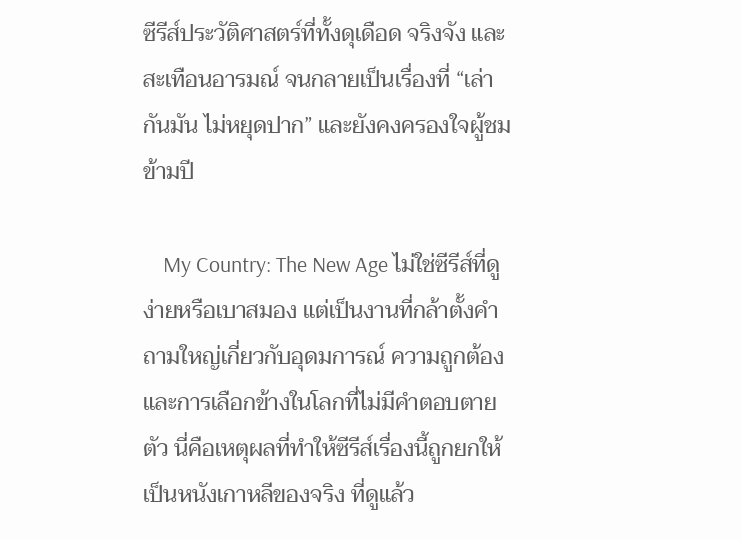ซีรีส์ประวัติศาสตร์ที่ทั้งดุเดือด จริงจัง และสะเทือนอารมณ์ จนกลายเป็นเรื่องที่ “เล่ากันมัน ไม่หยุดปาก” และยังคงครองใจผู้ชมข้ามปี

    My Country: The New Age ไม่ใช่ซีรีส์ที่ดูง่ายหรือเบาสมอง แต่เป็นงานที่กล้าตั้งคำถามใหญ่เกี่ยวกับอุดมการณ์ ความถูกต้อง และการเลือกข้างในโลกที่ไม่มีคำตอบตายตัว นี่คือเหตุผลที่ทำให้ซีรีส์เรื่องนี้ถูกยกให้เป็นหนังเกาหลีของจริง ที่ดูแล้ว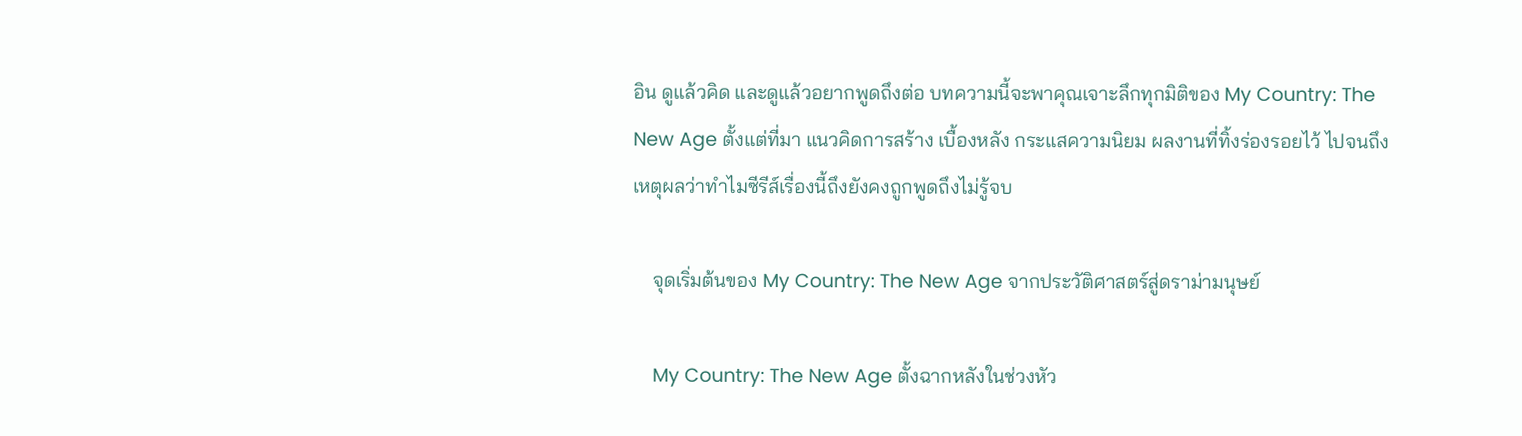อิน ดูแล้วคิด และดูแล้วอยากพูดถึงต่อ บทความนี้จะพาคุณเจาะลึกทุกมิติของ My Country: The New Age ตั้งแต่ที่มา แนวคิดการสร้าง เบื้องหลัง กระแสความนิยม ผลงานที่ทิ้งร่องรอยไว้ ไปจนถึงเหตุผลว่าทำไมซีรีส์เรื่องนี้ถึงยังคงถูกพูดถึงไม่รู้จบ

    จุดเริ่มต้นของ My Country: The New Age จากประวัติศาสตร์สู่ดราม่ามนุษย์

    My Country: The New Age ตั้งฉากหลังในช่วงหัว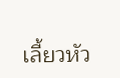เลี้ยวหัว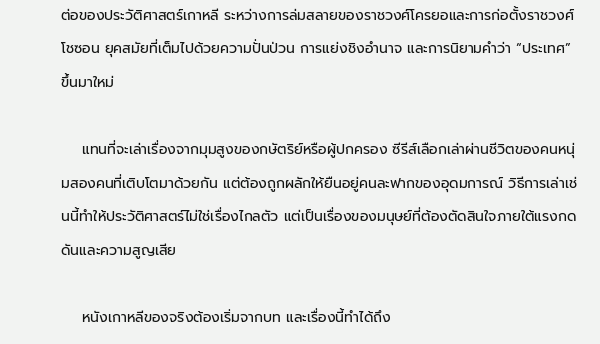ต่อของประวัติศาสตร์เกาหลี ระหว่างการล่มสลายของราชวงศ์โครยอและการก่อตั้งราชวงศ์โชซอน ยุคสมัยที่เต็มไปด้วยความปั่นป่วน การแย่งชิงอำนาจ และการนิยามคำว่า “ประเทศ” ขึ้นมาใหม่

    แทนที่จะเล่าเรื่องจากมุมสูงของกษัตริย์หรือผู้ปกครอง ซีรีส์เลือกเล่าผ่านชีวิตของคนหนุ่มสองคนที่เติบโตมาด้วยกัน แต่ต้องถูกผลักให้ยืนอยู่คนละฟากของอุดมการณ์ วิธีการเล่าเช่นนี้ทำให้ประวัติศาสตร์ไม่ใช่เรื่องไกลตัว แต่เป็นเรื่องของมนุษย์ที่ต้องตัดสินใจภายใต้แรงกดดันและความสูญเสีย

    หนังเกาหลีของจริงต้องเริ่มจากบท และเรื่องนี้ทำได้ถึง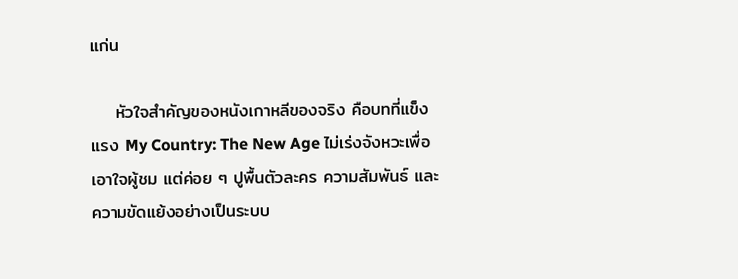แก่น

    หัวใจสำคัญของหนังเกาหลีของจริง คือบทที่แข็งแรง My Country: The New Age ไม่เร่งจังหวะเพื่อเอาใจผู้ชม แต่ค่อย ๆ ปูพื้นตัวละคร ความสัมพันธ์ และความขัดแย้งอย่างเป็นระบบ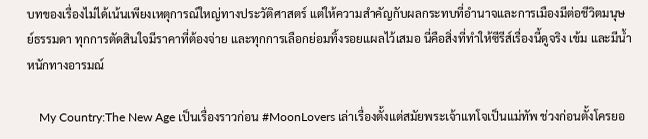บทของเรื่องไม่ได้เน้นเพียงเหตุการณ์ใหญ่ทางประวัติศาสตร์ แต่ให้ความสำคัญกับผลกระทบที่อำนาจและการเมืองมีต่อชีวิตมนุษย์ธรรมดา ทุกการตัดสินใจมีราคาที่ต้องจ่าย และทุกการเลือกย่อมทิ้งรอยแผลไว้เสมอ นี่คือสิ่งที่ทำให้ซีรีส์เรื่องนี้ดูจริง เข้ม และมีน้ำหนักทางอารมณ์

    My Country:The New Age เป็นเรื่องราวก่อน #MoonLovers เล่าเรื่องตั้งแต่สมัยพระเจ้าแทโจเป็นแม่ทัพ ช่วงก่อนตั้งโครยอ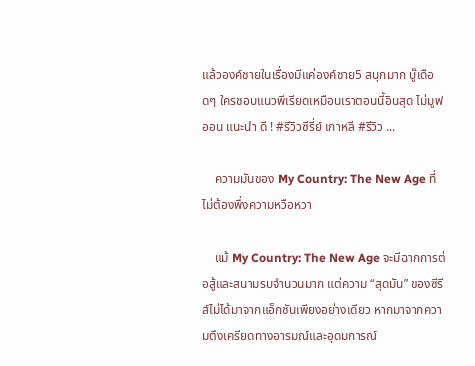แล้วองค์ชายในเรื่องมีแค่องค์ชาย5 สนุกมาก บู๊เดือดๆ ใครชอบแนวพีเรียดเหมือนเราตอนนี้อินสุด ไม่มูฟออน แนะนำ ดี ! #รีวิวซีรี่ย์ เกาหลี #รีวิว ...

    ความมันของ My Country: The New Age ที่ไม่ต้องพึ่งความหวือหวา

    แม้ My Country: The New Age จะมีฉากการต่อสู้และสนามรบจำนวนมาก แต่ความ “สุดมัน” ของซีรีส์ไม่ได้มาจากแอ็กชันเพียงอย่างเดียว หากมาจากความตึงเครียดทางอารมณ์และอุดมการณ์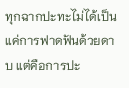ทุกฉากปะทะไม่ได้เป็นแค่การฟาดฟันด้วยดาบ แต่คือการปะ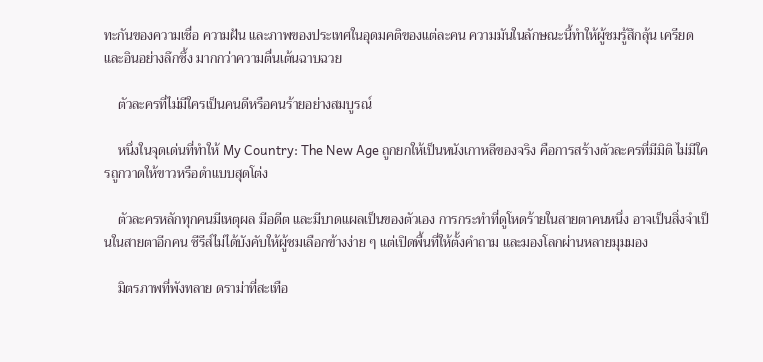ทะกันของความเชื่อ ความฝัน และภาพของประเทศในอุดมคติของแต่ละคน ความมันในลักษณะนี้ทำให้ผู้ชมรู้สึกลุ้น เครียด และอินอย่างลึกซึ้ง มากกว่าความตื่นเต้นฉาบฉวย

    ตัวละครที่ไม่มีใครเป็นคนดีหรือคนร้ายอย่างสมบูรณ์

    หนึ่งในจุดเด่นที่ทำให้ My Country: The New Age ถูกยกให้เป็นหนังเกาหลีของจริง คือการสร้างตัวละครที่มีมิติ ไม่มีใครถูกวาดให้ขาวหรือดำแบบสุดโต่ง

    ตัวละครหลักทุกคนมีเหตุผล มีอดีต และมีบาดแผลเป็นของตัวเอง การกระทำที่ดูโหดร้ายในสายตาคนหนึ่ง อาจเป็นสิ่งจำเป็นในสายตาอีกคน ซีรีส์ไม่ได้บังคับให้ผู้ชมเลือกข้างง่าย ๆ แต่เปิดพื้นที่ให้ตั้งคำถาม และมองโลกผ่านหลายมุมมอง

    มิตรภาพที่พังทลาย ดราม่าที่สะเทือ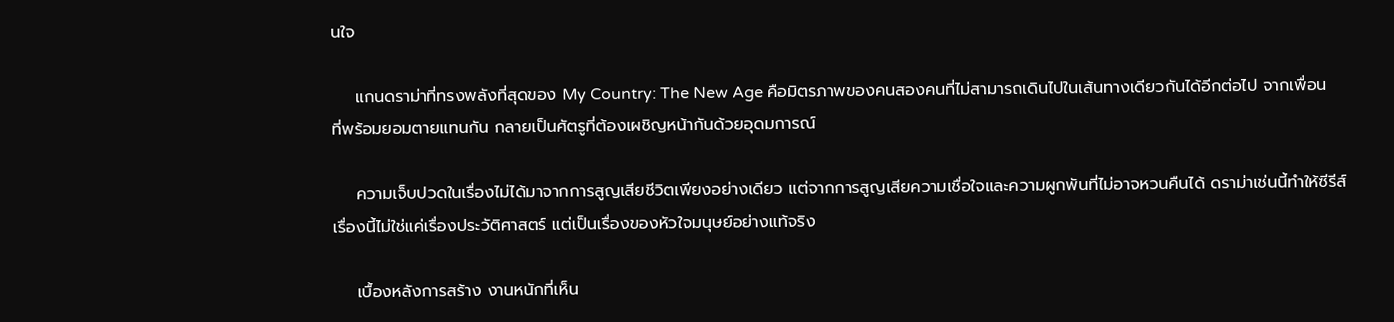นใจ

    แกนดราม่าที่ทรงพลังที่สุดของ My Country: The New Age คือมิตรภาพของคนสองคนที่ไม่สามารถเดินไปในเส้นทางเดียวกันได้อีกต่อไป จากเพื่อนที่พร้อมยอมตายแทนกัน กลายเป็นศัตรูที่ต้องเผชิญหน้ากันด้วยอุดมการณ์

    ความเจ็บปวดในเรื่องไม่ได้มาจากการสูญเสียชีวิตเพียงอย่างเดียว แต่จากการสูญเสียความเชื่อใจและความผูกพันที่ไม่อาจหวนคืนได้ ดราม่าเช่นนี้ทำให้ซีรีส์เรื่องนี้ไม่ใช่แค่เรื่องประวัติศาสตร์ แต่เป็นเรื่องของหัวใจมนุษย์อย่างแท้จริง

    เบื้องหลังการสร้าง งานหนักที่เห็น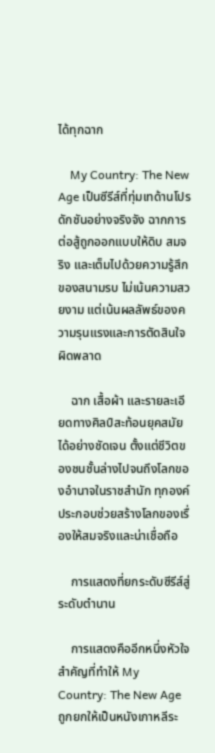ได้ทุกฉาก

    My Country: The New Age เป็นซีรีส์ที่ทุ่มเทด้านโปรดักชันอย่างจริงจัง ฉากการต่อสู้ถูกออกแบบให้ดิบ สมจริง และเต็มไปด้วยความรู้สึกของสนามรบ ไม่เน้นความสวยงาม แต่เน้นผลลัพธ์ของความรุนแรงและการตัดสินใจผิดพลาด

    ฉาก เสื้อผ้า และรายละเอียดทางศิลป์สะท้อนยุคสมัยได้อย่างชัดเจน ตั้งแต่ชีวิตของชนชั้นล่างไปจนถึงโลกของอำนาจในราชสำนัก ทุกองค์ประกอบช่วยสร้างโลกของเรื่องให้สมจริงและน่าเชื่อถือ

    การแสดงที่ยกระดับซีรีส์สู่ระดับตำนาน

    การแสดงคืออีกหนึ่งหัวใจสำคัญที่ทำให้ My Country: The New Age ถูกยกให้เป็นหนังเกาหลีระ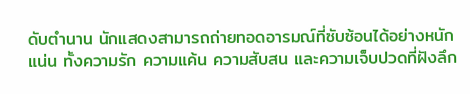ดับตำนาน นักแสดงสามารถถ่ายทอดอารมณ์ที่ซับซ้อนได้อย่างหนักแน่น ทั้งความรัก ความแค้น ความสับสน และความเจ็บปวดที่ฝังลึก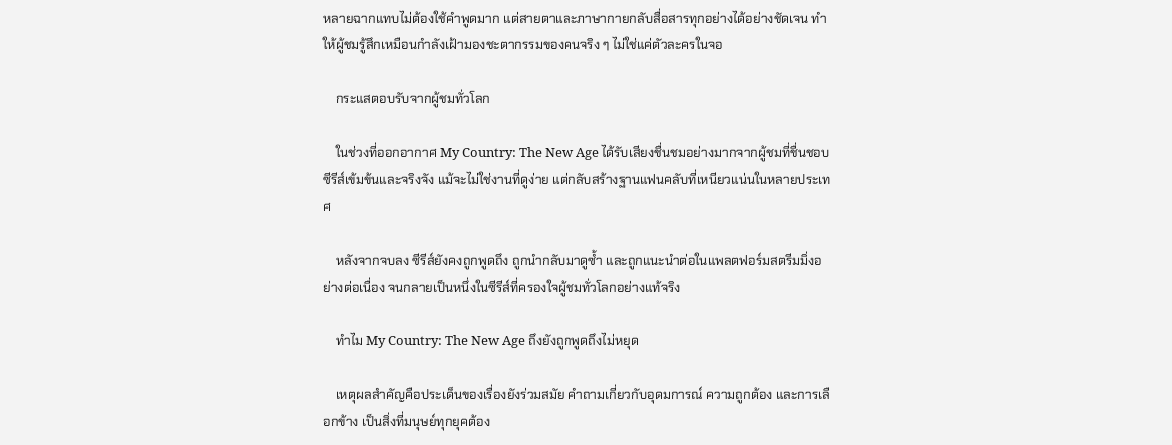หลายฉากแทบไม่ต้องใช้คำพูดมาก แต่สายตาและภาษากายกลับสื่อสารทุกอย่างได้อย่างชัดเจน ทำให้ผู้ชมรู้สึกเหมือนกำลังเฝ้ามองชะตากรรมของคนจริง ๆ ไม่ใช่แค่ตัวละครในจอ

    กระแสตอบรับจากผู้ชมทั่วโลก

    ในช่วงที่ออกอากาศ My Country: The New Age ได้รับเสียงชื่นชมอย่างมากจากผู้ชมที่ชื่นชอบซีรีส์เข้มข้นและจริงจัง แม้จะไม่ใช่งานที่ดูง่าย แต่กลับสร้างฐานแฟนคลับที่เหนียวแน่นในหลายประเทศ

    หลังจากจบลง ซีรีส์ยังคงถูกพูดถึง ถูกนำกลับมาดูซ้ำ และถูกแนะนำต่อในแพลตฟอร์มสตรีมมิ่งอย่างต่อเนื่อง จนกลายเป็นหนึ่งในซีรีส์ที่ครองใจผู้ชมทั่วโลกอย่างแท้จริง

    ทำไม My Country: The New Age ถึงยังถูกพูดถึงไม่หยุด

    เหตุผลสำคัญคือประเด็นของเรื่องยังร่วมสมัย คำถามเกี่ยวกับอุดมการณ์ ความถูกต้อง และการเลือกข้าง เป็นสิ่งที่มนุษย์ทุกยุคต้อง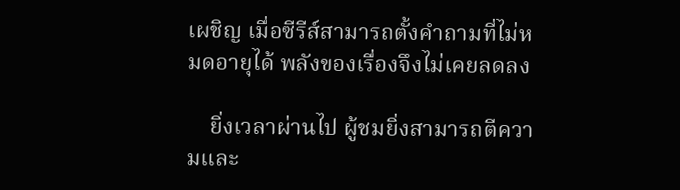เผชิญ เมื่อซีรีส์สามารถตั้งคำถามที่ไม่หมดอายุได้ พลังของเรื่องจึงไม่เคยลดลง

    ยิ่งเวลาผ่านไป ผู้ชมยิ่งสามารถตีความและ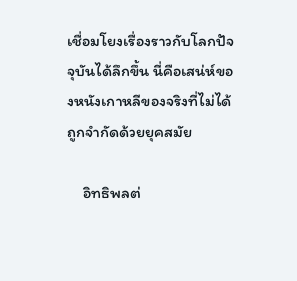เชื่อมโยงเรื่องราวกับโลกปัจจุบันได้ลึกขึ้น นี่คือเสน่ห์ของหนังเกาหลีของจริงที่ไม่ได้ถูกจำกัดด้วยยุคสมัย

    อิทธิพลต่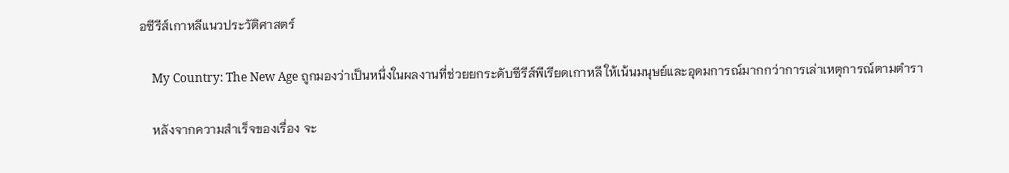อซีรีส์เกาหลีแนวประวัติศาสตร์

    My Country: The New Age ถูกมองว่าเป็นหนึ่งในผลงานที่ช่วยยกระดับซีรีส์พีเรียดเกาหลี ให้เน้นมนุษย์และอุดมการณ์มากกว่าการเล่าเหตุการณ์ตามตำรา

    หลังจากความสำเร็จของเรื่อง จะ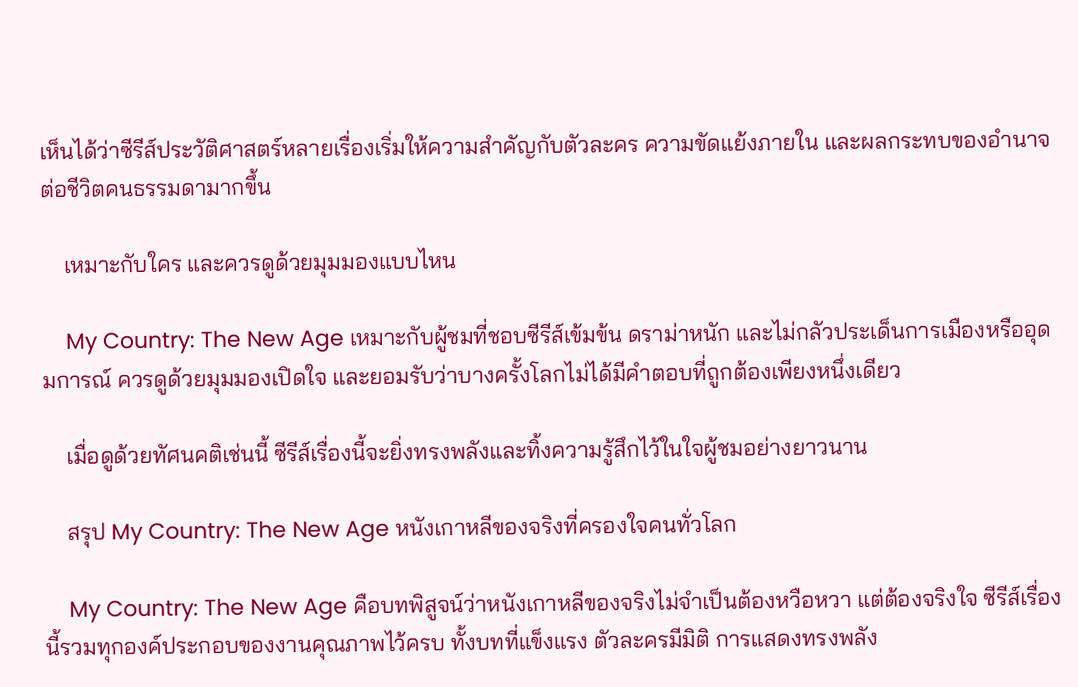เห็นได้ว่าซีรีส์ประวัติศาสตร์หลายเรื่องเริ่มให้ความสำคัญกับตัวละคร ความขัดแย้งภายใน และผลกระทบของอำนาจต่อชีวิตคนธรรมดามากขึ้น

    เหมาะกับใคร และควรดูด้วยมุมมองแบบไหน

    My Country: The New Age เหมาะกับผู้ชมที่ชอบซีรีส์เข้มข้น ดราม่าหนัก และไม่กลัวประเด็นการเมืองหรืออุดมการณ์ ควรดูด้วยมุมมองเปิดใจ และยอมรับว่าบางครั้งโลกไม่ได้มีคำตอบที่ถูกต้องเพียงหนึ่งเดียว

    เมื่อดูด้วยทัศนคติเช่นนี้ ซีรีส์เรื่องนี้จะยิ่งทรงพลังและทิ้งความรู้สึกไว้ในใจผู้ชมอย่างยาวนาน

    สรุป My Country: The New Age หนังเกาหลีของจริงที่ครองใจคนทั่วโลก

    My Country: The New Age คือบทพิสูจน์ว่าหนังเกาหลีของจริงไม่จำเป็นต้องหวือหวา แต่ต้องจริงใจ ซีรีส์เรื่องนี้รวมทุกองค์ประกอบของงานคุณภาพไว้ครบ ทั้งบทที่แข็งแรง ตัวละครมีมิติ การแสดงทรงพลัง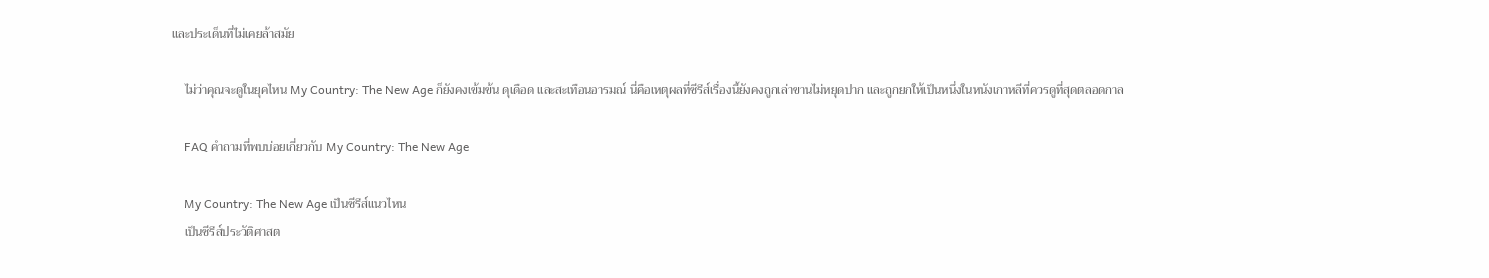และประเด็นที่ไม่เคยล้าสมัย

    ไม่ว่าคุณจะดูในยุคไหน My Country: The New Age ก็ยังคงเข้มข้น ดุเดือด และสะเทือนอารมณ์ นี่คือเหตุผลที่ซีรีส์เรื่องนี้ยังคงถูกเล่าขานไม่หยุดปาก และถูกยกให้เป็นหนึ่งในหนังเกาหลีที่ควรดูที่สุดตลอดกาล

    FAQ คำถามที่พบบ่อยเกี่ยวกับ My Country: The New Age

    My Country: The New Age เป็นซีรีส์แนวไหน
    เป็นซีรีส์ประวัติศาสต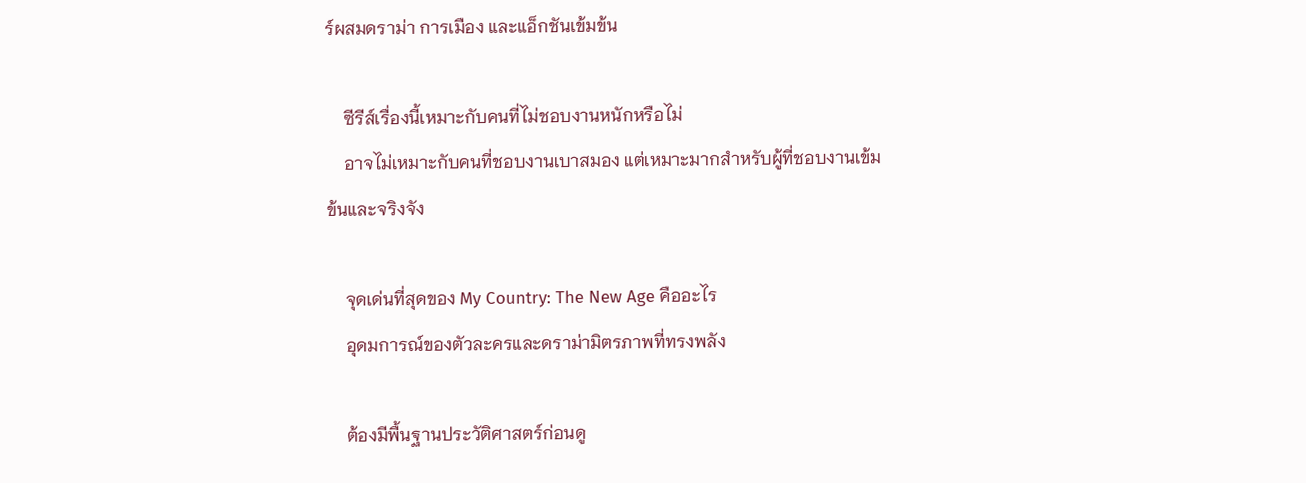ร์ผสมดราม่า การเมือง และแอ็กชันเข้มข้น

    ซีรีส์เรื่องนี้เหมาะกับคนที่ไม่ชอบงานหนักหรือไม่
    อาจไม่เหมาะกับคนที่ชอบงานเบาสมอง แต่เหมาะมากสำหรับผู้ที่ชอบงานเข้มข้นและจริงจัง

    จุดเด่นที่สุดของ My Country: The New Age คืออะไร
    อุดมการณ์ของตัวละครและดราม่ามิตรภาพที่ทรงพลัง

    ต้องมีพื้นฐานประวัติศาสตร์ก่อนดู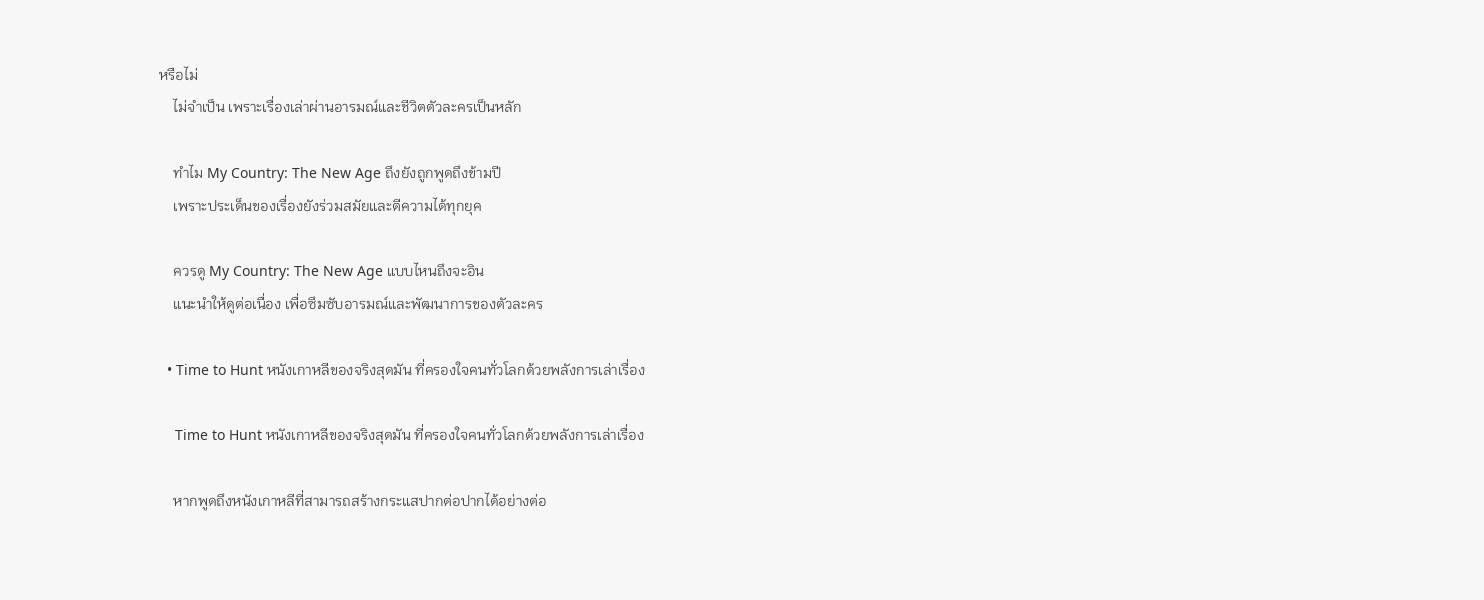หรือไม่
    ไม่จำเป็น เพราะเรื่องเล่าผ่านอารมณ์และชีวิตตัวละครเป็นหลัก

    ทำไม My Country: The New Age ถึงยังถูกพูดถึงข้ามปี
    เพราะประเด็นของเรื่องยังร่วมสมัยและตีความได้ทุกยุค

    ควรดู My Country: The New Age แบบไหนถึงจะอิน
    แนะนำให้ดูต่อเนื่อง เพื่อซึมซับอารมณ์และพัฒนาการของตัวละคร

  • Time to Hunt หนังเกาหลีของจริงสุดมัน ที่ครองใจคนทั่วโลกด้วยพลังการเล่าเรื่อง

    Time to Hunt หนังเกาหลีของจริงสุดมัน ที่ครองใจคนทั่วโลกด้วยพลังการเล่าเรื่อง

    หากพูดถึงหนังเกาหลีที่สามารถสร้างกระแสปากต่อปากได้อย่างต่อ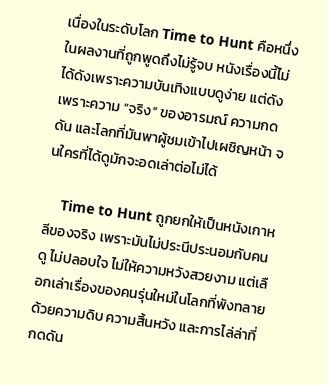เนื่องในระดับโลก Time to Hunt คือหนึ่งในผลงานที่ถูกพูดถึงไม่รู้จบ หนังเรื่องนี้ไม่ได้ดังเพราะความบันเทิงแบบดูง่าย แต่ดังเพราะความ “จริง” ของอารมณ์ ความกดดัน และโลกที่มันพาผู้ชมเข้าไปเผชิญหน้า จนใครที่ได้ดูมักจะอดเล่าต่อไม่ได้

    Time to Hunt ถูกยกให้เป็นหนังเกาหลีของจริง เพราะมันไม่ประนีประนอมกับคนดู ไม่ปลอบใจ ไม่ให้ความหวังสวยงาม แต่เลือกเล่าเรื่องของคนรุ่นใหม่ในโลกที่พังทลาย ด้วยความดิบ ความสิ้นหวัง และการไล่ล่าที่กดดัน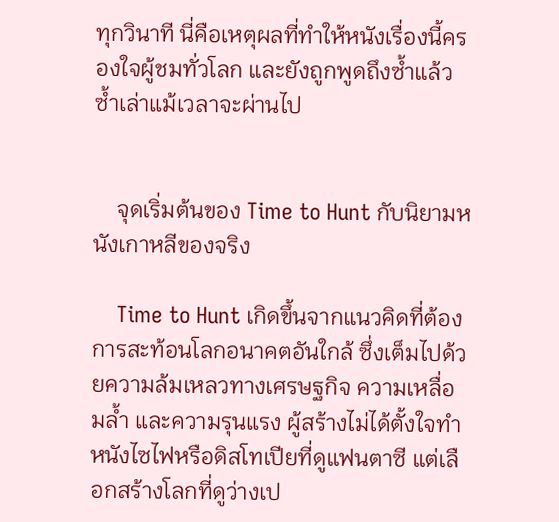ทุกวินาที นี่คือเหตุผลที่ทำให้หนังเรื่องนี้ครองใจผู้ชมทั่วโลก และยังถูกพูดถึงซ้ำแล้วซ้ำเล่าแม้เวลาจะผ่านไป


    จุดเริ่มต้นของ Time to Hunt กับนิยามหนังเกาหลีของจริง

    Time to Hunt เกิดขึ้นจากแนวคิดที่ต้องการสะท้อนโลกอนาคตอันใกล้ ซึ่งเต็มไปด้วยความล้มเหลวทางเศรษฐกิจ ความเหลื่อมล้ำ และความรุนแรง ผู้สร้างไม่ได้ตั้งใจทำหนังไซไฟหรือดิสโทเปียที่ดูแฟนตาซี แต่เลือกสร้างโลกที่ดูว่างเป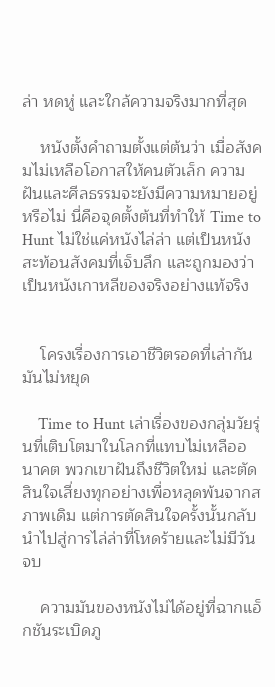ล่า หดหู่ และใกล้ความจริงมากที่สุด

    หนังตั้งคำถามตั้งแต่ต้นว่า เมื่อสังคมไม่เหลือโอกาสให้คนตัวเล็ก ความฝันและศีลธรรมจะยังมีความหมายอยู่หรือไม่ นี่คือจุดตั้งต้นที่ทำให้ Time to Hunt ไม่ใช่แค่หนังไล่ล่า แต่เป็นหนังสะท้อนสังคมที่เจ็บลึก และถูกมองว่าเป็นหนังเกาหลีของจริงอย่างแท้จริง


    โครงเรื่องการเอาชีวิตรอดที่เล่ากันมันไม่หยุด

    Time to Hunt เล่าเรื่องของกลุ่มวัยรุ่นที่เติบโตมาในโลกที่แทบไม่เหลืออนาคต พวกเขาฝันถึงชีวิตใหม่ และตัดสินใจเสี่ยงทุกอย่างเพื่อหลุดพ้นจากสภาพเดิม แต่การตัดสินใจครั้งนั้นกลับนำไปสู่การไล่ล่าที่โหดร้ายและไม่มีวันจบ

    ความมันของหนังไม่ได้อยู่ที่ฉากแอ็กชันระเบิดภู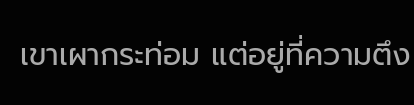เขาเผากระท่อม แต่อยู่ที่ความตึง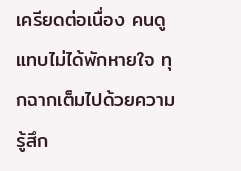เครียดต่อเนื่อง คนดูแทบไม่ได้พักหายใจ ทุกฉากเต็มไปด้วยความรู้สึก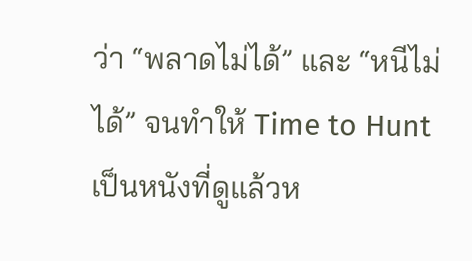ว่า “พลาดไม่ได้” และ “หนีไม่ได้” จนทำให้ Time to Hunt เป็นหนังที่ดูแล้วห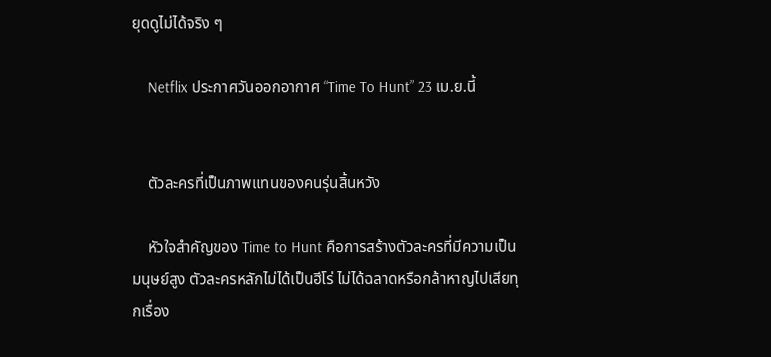ยุดดูไม่ได้จริง ๆ

    Netflix ประกาศวันออกอากาศ “Time To Hunt” 23 เม.ย.นี้


    ตัวละครที่เป็นภาพแทนของคนรุ่นสิ้นหวัง

    หัวใจสำคัญของ Time to Hunt คือการสร้างตัวละครที่มีความเป็นมนุษย์สูง ตัวละครหลักไม่ได้เป็นฮีโร่ ไม่ได้ฉลาดหรือกล้าหาญไปเสียทุกเรื่อง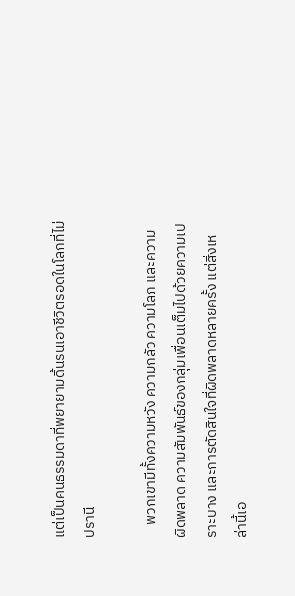แต่เป็นคนธรรมดาที่พยายามดิ้นรนเอาชีวิตรอดในโลกที่ไม่ปรานี

    พวกเขามีทั้งความหวัง ความกลัว ความโลภ และความผิดพลาด ความสัมพันธ์ของกลุ่มเพื่อนเต็มไปด้วยความเปราะบาง และการตัดสินใจที่ผิดพลาดหลายครั้ง แต่สิ่งเหล่านี้เอ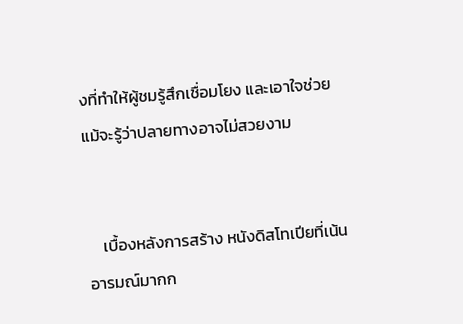งที่ทำให้ผู้ชมรู้สึกเชื่อมโยง และเอาใจช่วย แม้จะรู้ว่าปลายทางอาจไม่สวยงาม


    เบื้องหลังการสร้าง หนังดิสโทเปียที่เน้นอารมณ์มากก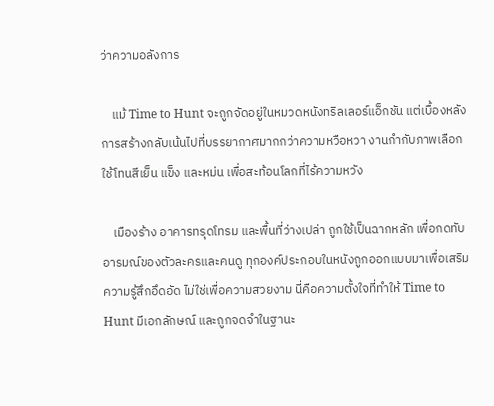ว่าความอลังการ

    แม้ Time to Hunt จะถูกจัดอยู่ในหมวดหนังทริลเลอร์แอ็กชัน แต่เบื้องหลังการสร้างกลับเน้นไปที่บรรยากาศมากกว่าความหวือหวา งานกำกับภาพเลือกใช้โทนสีเย็น แข็ง และหม่น เพื่อสะท้อนโลกที่ไร้ความหวัง

    เมืองร้าง อาคารทรุดโทรม และพื้นที่ว่างเปล่า ถูกใช้เป็นฉากหลัก เพื่อกดทับอารมณ์ของตัวละครและคนดู ทุกองค์ประกอบในหนังถูกออกแบบมาเพื่อเสริมความรู้สึกอึดอัด ไม่ใช่เพื่อความสวยงาม นี่คือความตั้งใจที่ทำให้ Time to Hunt มีเอกลักษณ์ และถูกจดจำในฐานะ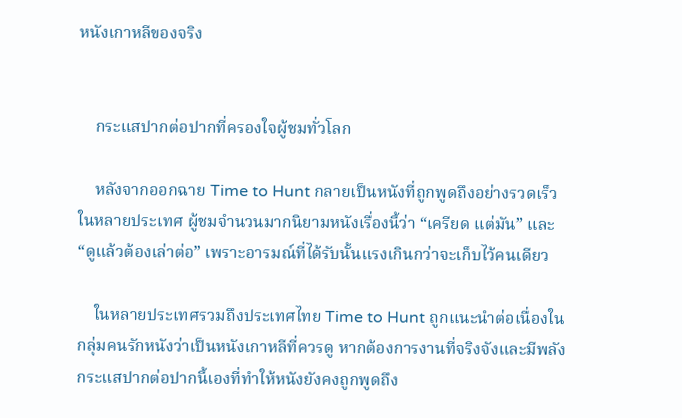หนังเกาหลีของจริง


    กระแสปากต่อปากที่ครองใจผู้ชมทั่วโลก

    หลังจากออกฉาย Time to Hunt กลายเป็นหนังที่ถูกพูดถึงอย่างรวดเร็วในหลายประเทศ ผู้ชมจำนวนมากนิยามหนังเรื่องนี้ว่า “เครียด แต่มัน” และ “ดูแล้วต้องเล่าต่อ” เพราะอารมณ์ที่ได้รับนั้นแรงเกินกว่าจะเก็บไว้คนเดียว

    ในหลายประเทศรวมถึงประเทศไทย Time to Hunt ถูกแนะนำต่อเนื่องในกลุ่มคนรักหนังว่าเป็นหนังเกาหลีที่ควรดู หากต้องการงานที่จริงจังและมีพลัง กระแสปากต่อปากนี้เองที่ทำให้หนังยังคงถูกพูดถึง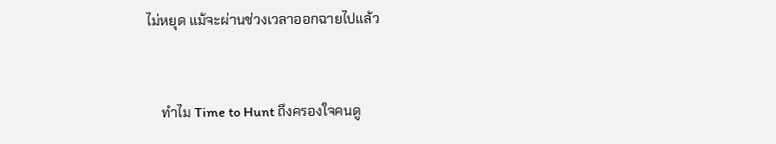ไม่หยุด แม้จะผ่านช่วงเวลาออกฉายไปแล้ว


    ทำไม Time to Hunt ถึงครองใจคนดู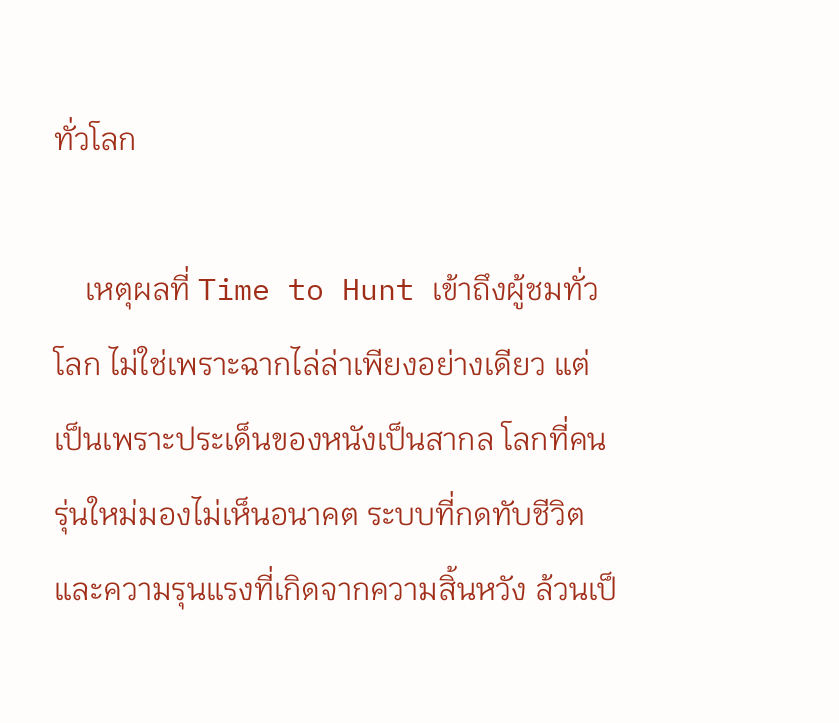ทั่วโลก

    เหตุผลที่ Time to Hunt เข้าถึงผู้ชมทั่วโลก ไม่ใช่เพราะฉากไล่ล่าเพียงอย่างเดียว แต่เป็นเพราะประเด็นของหนังเป็นสากล โลกที่คนรุ่นใหม่มองไม่เห็นอนาคต ระบบที่กดทับชีวิต และความรุนแรงที่เกิดจากความสิ้นหวัง ล้วนเป็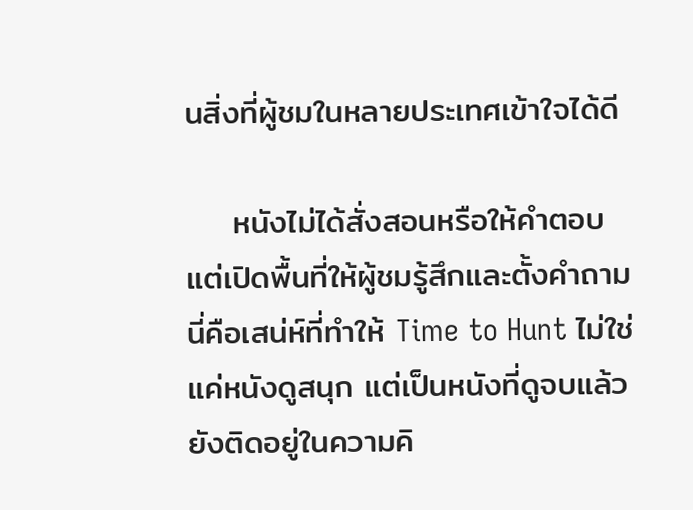นสิ่งที่ผู้ชมในหลายประเทศเข้าใจได้ดี

    หนังไม่ได้สั่งสอนหรือให้คำตอบ แต่เปิดพื้นที่ให้ผู้ชมรู้สึกและตั้งคำถาม นี่คือเสน่ห์ที่ทำให้ Time to Hunt ไม่ใช่แค่หนังดูสนุก แต่เป็นหนังที่ดูจบแล้วยังติดอยู่ในความคิ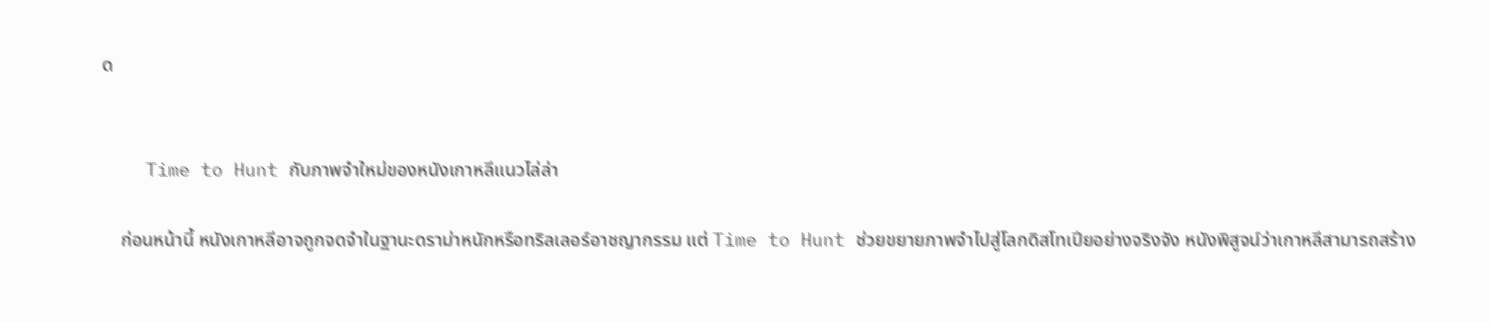ด


    Time to Hunt กับภาพจำใหม่ของหนังเกาหลีแนวไล่ล่า

    ก่อนหน้านี้ หนังเกาหลีอาจถูกจดจำในฐานะดราม่าหนักหรือทริลเลอร์อาชญากรรม แต่ Time to Hunt ช่วยขยายภาพจำไปสู่โลกดิสโทเปียอย่างจริงจัง หนังพิสูจน์ว่าเกาหลีสามารถสร้าง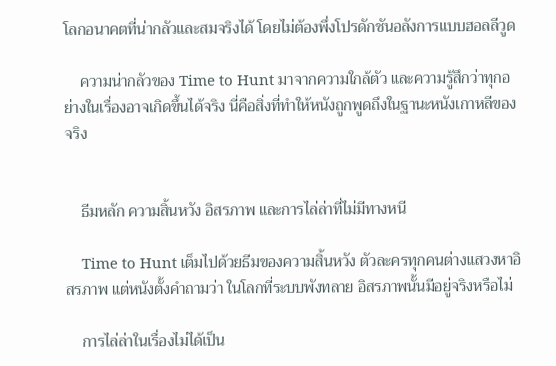โลกอนาคตที่น่ากลัวและสมจริงได้ โดยไม่ต้องพึ่งโปรดักชันอลังการแบบฮอลลีวูด

    ความน่ากลัวของ Time to Hunt มาจากความใกล้ตัว และความรู้สึกว่าทุกอย่างในเรื่องอาจเกิดขึ้นได้จริง นี่คือสิ่งที่ทำให้หนังถูกพูดถึงในฐานะหนังเกาหลีของจริง


    ธีมหลัก ความสิ้นหวัง อิสรภาพ และการไล่ล่าที่ไม่มีทางหนี

    Time to Hunt เต็มไปด้วยธีมของความสิ้นหวัง ตัวละครทุกคนต่างแสวงหาอิสรภาพ แต่หนังตั้งคำถามว่า ในโลกที่ระบบพังทลาย อิสรภาพนั้นมีอยู่จริงหรือไม่

    การไล่ล่าในเรื่องไม่ได้เป็น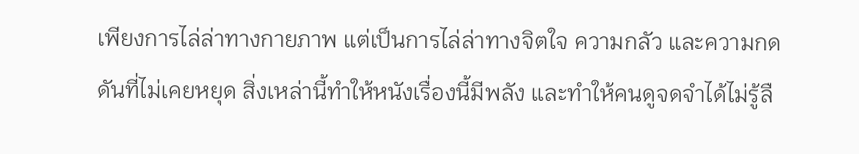เพียงการไล่ล่าทางกายภาพ แต่เป็นการไล่ล่าทางจิตใจ ความกลัว และความกดดันที่ไม่เคยหยุด สิ่งเหล่านี้ทำให้หนังเรื่องนี้มีพลัง และทำให้คนดูจดจำได้ไม่รู้ลื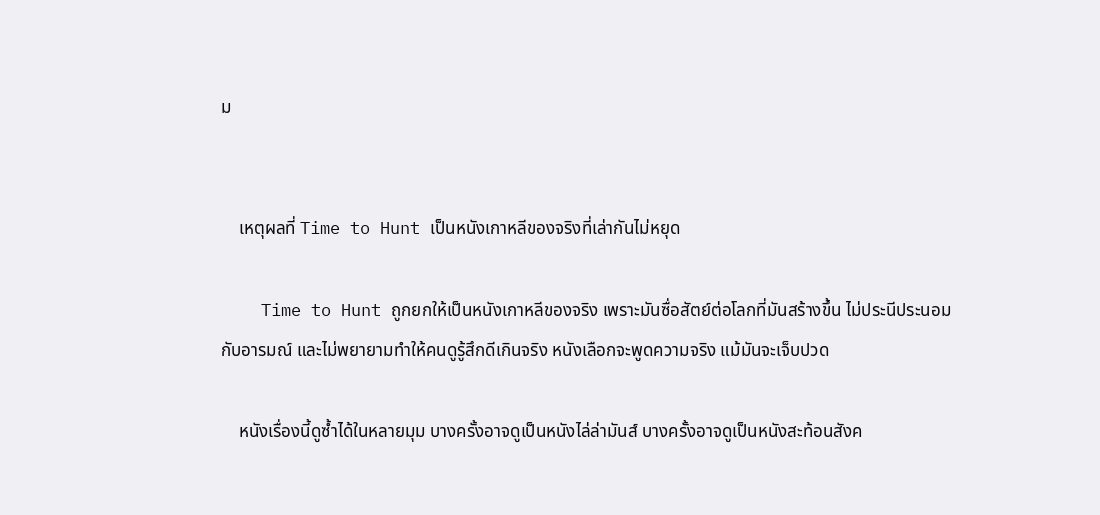ม


    เหตุผลที่ Time to Hunt เป็นหนังเกาหลีของจริงที่เล่ากันไม่หยุด

    Time to Hunt ถูกยกให้เป็นหนังเกาหลีของจริง เพราะมันซื่อสัตย์ต่อโลกที่มันสร้างขึ้น ไม่ประนีประนอมกับอารมณ์ และไม่พยายามทำให้คนดูรู้สึกดีเกินจริง หนังเลือกจะพูดความจริง แม้มันจะเจ็บปวด

    หนังเรื่องนี้ดูซ้ำได้ในหลายมุม บางครั้งอาจดูเป็นหนังไล่ล่ามันส์ บางครั้งอาจดูเป็นหนังสะท้อนสังค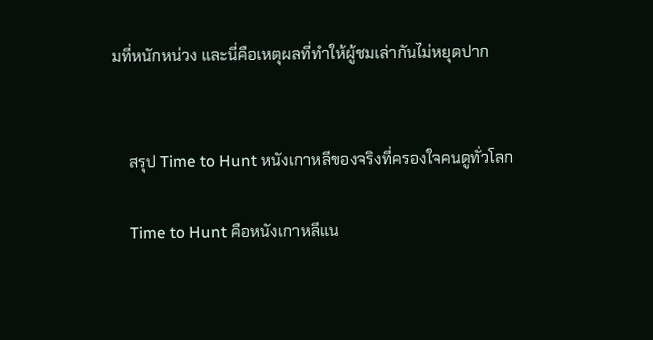มที่หนักหน่วง และนี่คือเหตุผลที่ทำให้ผู้ชมเล่ากันไม่หยุดปาก


    สรุป Time to Hunt หนังเกาหลีของจริงที่ครองใจคนดูทั่วโลก

    Time to Hunt คือหนังเกาหลีแน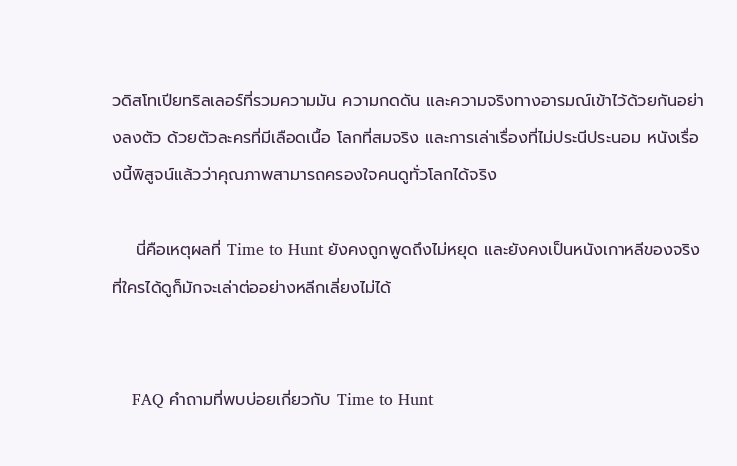วดิสโทเปียทริลเลอร์ที่รวมความมัน ความกดดัน และความจริงทางอารมณ์เข้าไว้ด้วยกันอย่างลงตัว ด้วยตัวละครที่มีเลือดเนื้อ โลกที่สมจริง และการเล่าเรื่องที่ไม่ประนีประนอม หนังเรื่องนี้พิสูจน์แล้วว่าคุณภาพสามารถครองใจคนดูทั่วโลกได้จริง

    นี่คือเหตุผลที่ Time to Hunt ยังคงถูกพูดถึงไม่หยุด และยังคงเป็นหนังเกาหลีของจริง ที่ใครได้ดูก็มักจะเล่าต่ออย่างหลีกเลี่ยงไม่ได้


    FAQ คำถามที่พบบ่อยเกี่ยวกับ Time to Hunt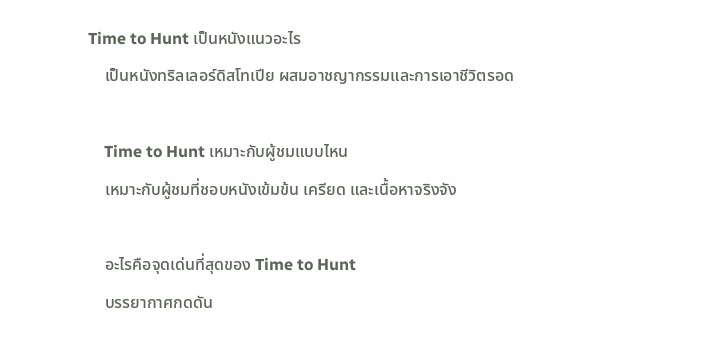Time to Hunt เป็นหนังแนวอะไร
    เป็นหนังทริลเลอร์ดิสโทเปีย ผสมอาชญากรรมและการเอาชีวิตรอด

    Time to Hunt เหมาะกับผู้ชมแบบไหน
    เหมาะกับผู้ชมที่ชอบหนังเข้มข้น เครียด และเนื้อหาจริงจัง

    อะไรคือจุดเด่นที่สุดของ Time to Hunt
    บรรยากาศกดดัน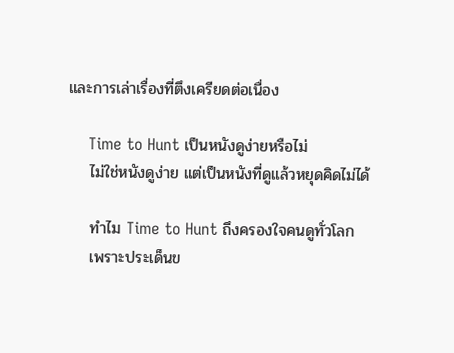และการเล่าเรื่องที่ตึงเครียดต่อเนื่อง

    Time to Hunt เป็นหนังดูง่ายหรือไม่
    ไม่ใช่หนังดูง่าย แต่เป็นหนังที่ดูแล้วหยุดคิดไม่ได้

    ทำไม Time to Hunt ถึงครองใจคนดูทั่วโลก
    เพราะประเด็นข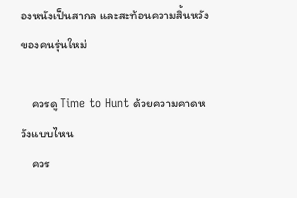องหนังเป็นสากล และสะท้อนความสิ้นหวังของคนรุ่นใหม่

    ควรดู Time to Hunt ด้วยความคาดหวังแบบไหน
    ควร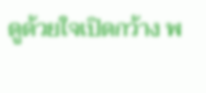ดูด้วยใจเปิดกว้าง พ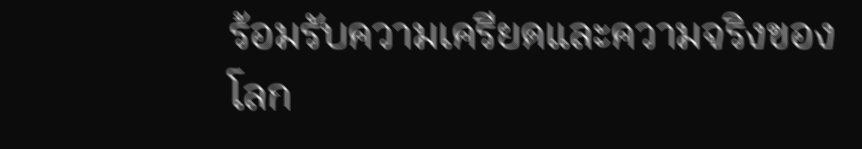ร้อมรับความเครียดและความจริงของโลก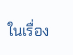ในเรื่อง